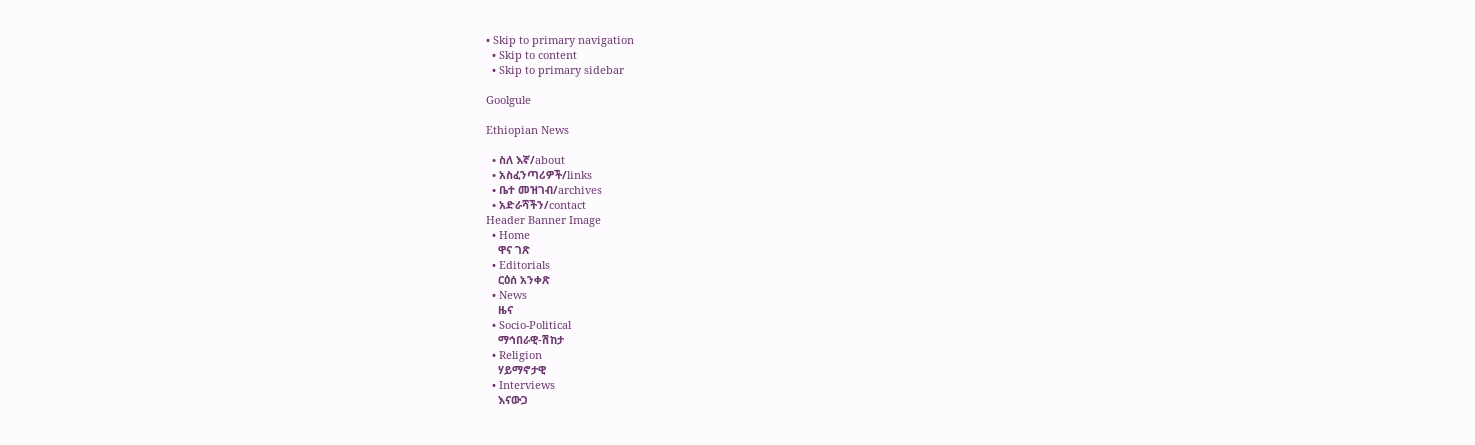• Skip to primary navigation
  • Skip to content
  • Skip to primary sidebar

Goolgule

Ethiopian News

  • ስለ እኛ/about
  • አስፈንጣሪዎች/links
  • ቤተ መዝገብ/archives
  • አድራሻችን/contact
Header Banner Image
  • Home
    ዋና ገጽ
  • Editorials
    ርዕሰ አንቀጽ
  • News
    ዜና
  • Socio-Political
    ማኅበራዊ-ሽከታ
  • Religion
    ሃይማኖታዊ
  • Interviews
    እናውጋ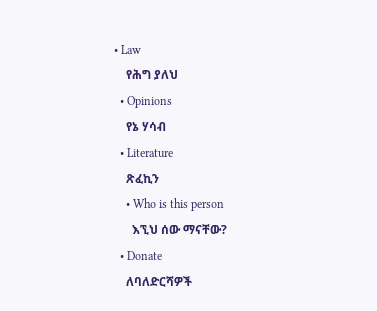• Law
    የሕግ ያለህ
  • Opinions
    የኔ ሃሳብ
  • Literature
    ጽፈኪን
    • Who is this person
      እኚህ ሰው ማናቸው?
  • Donate
    ለባለድርሻዎች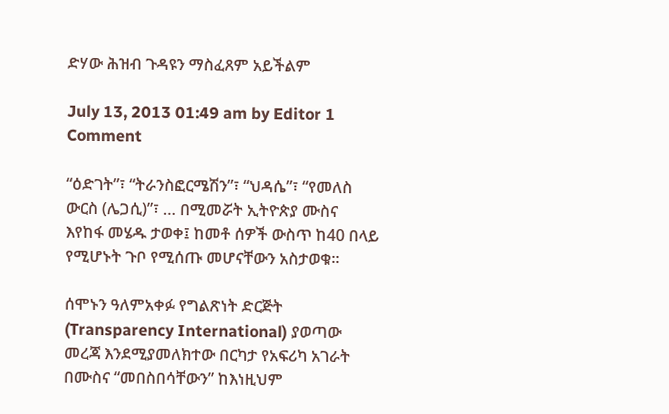ድሃው ሕዝብ ጉዳዩን ማስፈጸም አይችልም

July 13, 2013 01:49 am by Editor 1 Comment

“ዕድገት”፣ “ትራንስፎርሜሽን”፣ “ህዳሴ”፣ “የመለስ ውርስ (ሌጋሲ)”፣ … በሚመሯት ኢትዮጵያ ሙስና እየከፋ መሄዱ ታወቀ፤ ከመቶ ሰዎች ውስጥ ከ40 በላይ የሚሆኑት ጉቦ የሚሰጡ መሆናቸውን አስታወቁ፡፡

ሰሞኑን ዓለምአቀፉ የግልጽነት ድርጅት (Transparency International) ያወጣው መረጃ እንደሚያመለክተው በርካታ የአፍሪካ አገራት በሙስና “መበስበሳቸውን” ከእነዚህም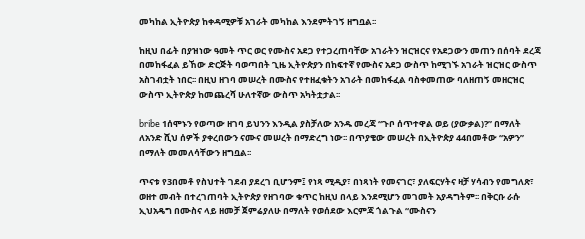መካከል ኢትዮጵያ ከቀዳሚዎቹ አገራት መካከል እንደምትገኝ ዘግቧል፡፡

ከዚህ በፊት በያዝነው ዓመት ጥር ወር የሙስና አደጋ የተጋረጠባቸው አገራትን ዝርዝርና የአደጋውን መጠን በሰባት ደረጃ በመከፋፈል ይኸው ድርጅት ባወጣበት ጊዜ ኢትዮጵያን በከፍተኛ የሙስና አደጋ ውስጥ ከሚገኙ አገራት ዝርዝር ውስጥ አስገብቷት ነበር፡፡ በዚህ ዘገባ መሠረት በሙስና የተዘፈቁትን አገራት በመከፋፈል ባስቀመጠው ባለዘጠኝ መዘርዝር ውስጥ ኢትዮጵያ ከመጨረሻ ሁለተኛው ውስጥ አካትቷታል፡፡

bribe 1ሰሞኑን የወጣው ዘገባ ይህንን እንዲል ያስቻለው አንዱ መረጃ “ጉቦ ሰጥተዋል ወይ (ያውቃል)?” በማለት ለአንድ ሺህ ሰዎች ያቀረበውን ናሙና መሠረት በማድረግ ነው፡፡ በጥያቄው መሠረት በኢትዮጵያ 44በመቶው “አዎን” በማለት መመለሳቸውን ዘግቧል፡፡

ጥናቱ የ3በመቶ የስህተት ገደብ ያደረገ ቢሆንም፤ የነጻ ሚዲያ፣ በነጻነት የመናገር፣ ያለፍርሃትና ዛቻ ሃሳብን የመግለጽ፣ ወዘተ መብት በተረገጠባት ኢትዮጵያ የዘገባው ቁጥር ከዚህ በላይ እንደሚሆን መገመት አያዳግትም፡፡ በቅርቡ ራሱ ኢህአዴግ በሙስና ላይ ዘመቻ ጀምሬያለሁ በማለት የወሰደው እርምጃ ጎልጉል “ሙስናን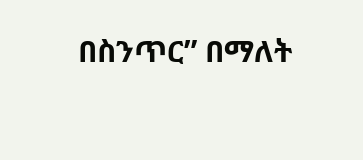በስንጥር” በማለት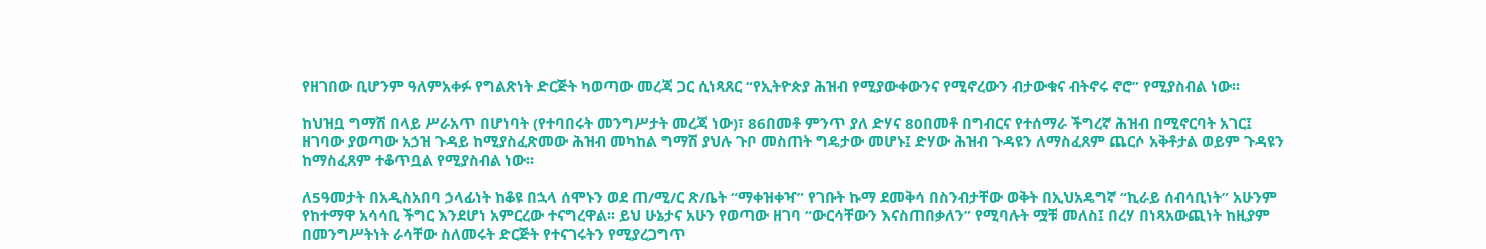የዘገበው ቢሆንም ዓለምአቀፉ የግልጽነት ድርጅት ካወጣው መረጃ ጋር ሲነጻጸር “የኢትዮጵያ ሕዝብ የሚያውቀውንና የሚኖረውን ብታውቁና ብትኖሩ ኖሮ” የሚያስብል ነው፡፡

ከህዝቧ ግማሽ በላይ ሥራአጥ በሆነባት (የተባበሩት መንግሥታት መረጃ ነው)፣ 86በመቶ ምንጥ ያለ ድሃና 80በመቶ በግብርና የተሰማራ ችግረኛ ሕዝብ በሚኖርባት አገር፤ ዘገባው ያወጣው አኃዝ ጉዳይ ከሚያስፈጽመው ሕዝብ መካከል ግማሽ ያህሉ ጉቦ መስጠት ግዴታው መሆኑ፤ ድሃው ሕዝብ ጉዳዩን ለማስፈጸም ጨርሶ አቅቶታል ወይም ጉዳዩን ከማስፈጸም ተቆጥቧል የሚያስብል ነው፡፡

ለ5ዓመታት በአዲስአበባ ኃላፊነት ከቆዩ በኋላ ሰሞኑን ወደ ጠ/ሚ/ር ጽ/ቤት “ማቀዝቀዣ” የገቡት ኩማ ደመቅሳ በስንብታቸው ወቅት በኢህአዴግኛ “ኪራይ ሰብሳቢነት” አሁንም የከተማዋ አሳሳቢ ችግር እንደሆነ አምርረው ተናግረዋል፡፡ ይህ ሁኔታና አሁን የወጣው ዘገባ “ውርሳቸውን እናስጠበቃለን” የሚባሉት ሟቹ መለስ፤ በረሃ በነጻአውጪነት ከዚያም በመንግሥትነት ራሳቸው ስለመሩት ድርጅት የተናገሩትን የሚያረጋግጥ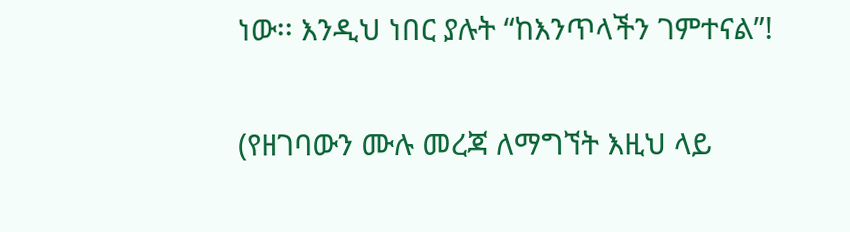ነው፡፡ እንዲህ ነበር ያሉት “ከእንጥላችን ገምተናል”!

(የዘገባውን ሙሉ መረጃ ለማግኘት እዚህ ላይ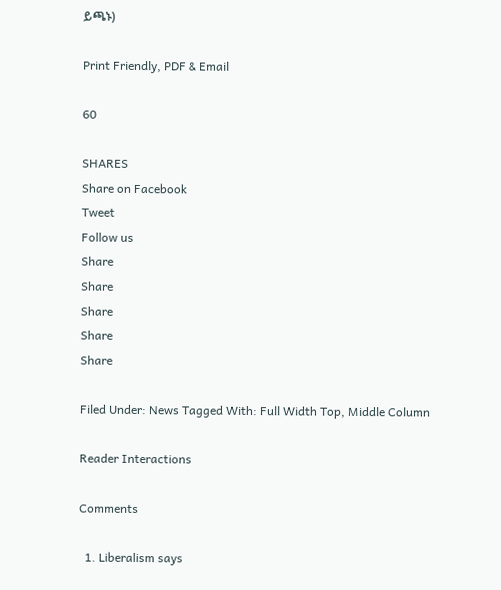ይጫኑ)

Print Friendly, PDF & Email

60

SHARES
Share on Facebook
Tweet
Follow us
Share
Share
Share
Share
Share

Filed Under: News Tagged With: Full Width Top, Middle Column

Reader Interactions

Comments

  1. Liberalism says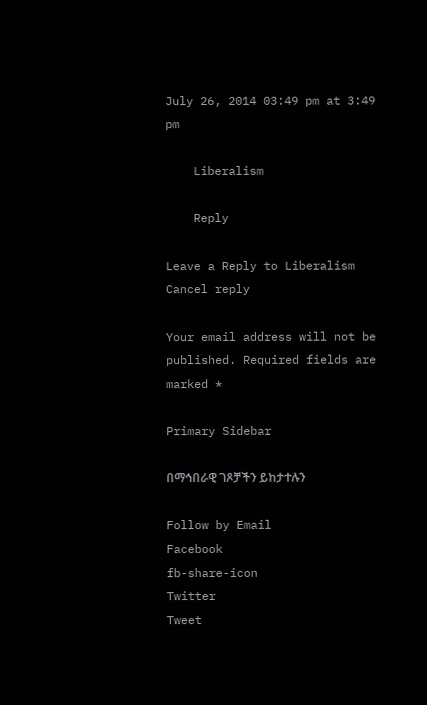July 26, 2014 03:49 pm at 3:49 pm

    Liberalism

    Reply

Leave a Reply to Liberalism Cancel reply

Your email address will not be published. Required fields are marked *

Primary Sidebar

በማኅበራዊ ገጾቻችን ይከታተሉን

Follow by Email
Facebook
fb-share-icon
Twitter
Tweet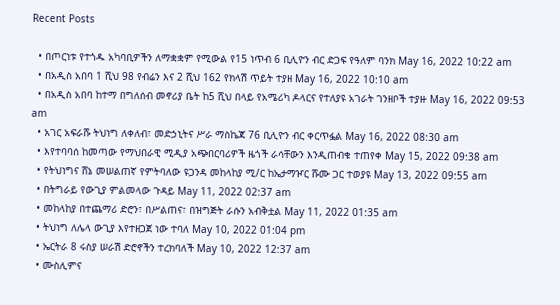Recent Posts

  • በጦርነቱ የተጎዱ አካባቢዎችን ለማቋቋም የሚውል የ15 ነጥብ 6 ቢሊዮን ብር ድጋፍ የዓለም ባንክ May 16, 2022 10:22 am
  • በአዲስ አበባ 1 ሺህ 98 የብሬን እና 2 ሺህ 162 የክላሽ ጥይት ተያዘ May 16, 2022 10:10 am
  • በአዲስ አበባ ከተማ በግለሰብ መኖሪያ ቤት ከ5 ሺህ በላይ የአሜሪካ ዶላርና የተለያዩ አገራት ገንዘቦች ተያዙ May 16, 2022 09:53 am
  • አገር አፍራሹ ትህነግ ለቀለብ፣ መድኃኒትና ሥራ ማስኬጃ 76 ቢሊዮን ብር ቀርጥፏል May 16, 2022 08:30 am
  • እየተባባሰ ከመጣው የማህበራዊ ሚዲያ አጭበርባሪዎች ዜጎች ራሳቸውን እንዲጠብቁ ተጠየቀ May 15, 2022 09:38 am
  • የትህነግና ሸኔ መሠልጠኛ የምትባለው ዩጋንዳ መከላከያ ሚ/ር ከኤታማዦር ሹሙ ጋር ተወያዩ May 13, 2022 09:55 am
  • በትግራይ የውጊያ ምልመላው ጉዳይ May 11, 2022 02:37 am
  • መከላከያ በተጨማሪ ድሮን፣ በሥልጠና፣ በዝግጅት ራሱን አብቅቷል May 11, 2022 01:35 am
  • ትህነግ ለሌላ ውጊያ እየተዘጋጀ ነው ተባለ May 10, 2022 01:04 pm
  • ኤርትራ 8 ሩስያ ሠራሽ ድሮኖችን ተረክባለች May 10, 2022 12:37 am
  • ሙስሊምና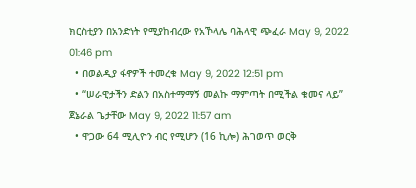ክርስቲያን በአንድነት የሚያከብረው የአኾላሌ ባሕላዊ ጭፈራ May 9, 2022 01:46 pm
  • በወልዲያ ፋኖዎች ተመረቁ May 9, 2022 12:51 pm
  • “ሠራዊታችን ድልን በአስተማማኝ መልኩ ማምጣት በሚችል ቁመና ላይ” ጀኔራል ጌታቸው May 9, 2022 11:57 am
  • ዋጋው 64 ሚሊዮን ብር የሚሆን (16 ኪሎ) ሕገወጥ ወርቅ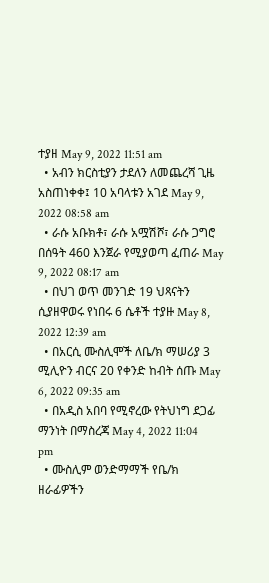ተያዘ May 9, 2022 11:51 am
  • አብን ክርስቲያን ታደለን ለመጨረሻ ጊዜ አስጠነቀቀ፤ 10 አባላቱን አገደ May 9, 2022 08:58 am
  • ራሱ አቡክቶ፣ ራሱ አሟሽሾ፣ ራሱ ጋግሮ በሰዓት 460 እንጀራ የሚያወጣ ፈጠራ May 9, 2022 08:17 am
  • በህገ ወጥ መንገድ 19 ህጻናትን ሲያዘዋወሩ የነበሩ 6 ሴቶች ተያዙ May 8, 2022 12:39 am
  • በአርሲ ሙስሊሞች ለቤ/ክ ማሠሪያ 3 ሚሊዮን ብርና 20 የቀንድ ከብት ሰጡ May 6, 2022 09:35 am
  • በአዲስ አበባ የሚኖረው የትህነግ ደጋፊ ማንነት በማስረጃ May 4, 2022 11:04 pm
  • ሙስሊም ወንድማማች የቤ/ክ ዘራፊዎችን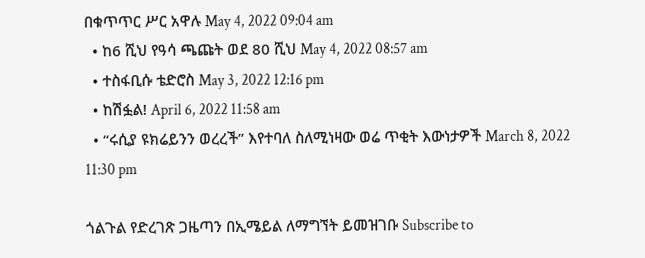በቁጥጥር ሥር አዋሉ May 4, 2022 09:04 am
  • ከ6 ሺህ የዓሳ ጫጩት ወደ 80 ሺህ May 4, 2022 08:57 am
  • ተስፋቢሱ ቴድሮስ May 3, 2022 12:16 pm
  • ከሽፏል! April 6, 2022 11:58 am
  • “ሩሲያ ዩክሬይንን ወረረች” እየተባለ ስለሚነዛው ወሬ ጥቂት እውነታዎች March 8, 2022 11:30 pm

ጎልጉል የድረገጽ ጋዜጣን በኢሜይል ለማግኘት ይመዝገቡ Subscribe to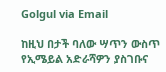Golgul via Email

ከዚህ በታች ባለው ሣጥን ውስጥ የኢሜይል አድራሻዎን ያስገቡና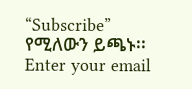“Subscribe” የሚለውን ይጫኑ፡፡
Enter your email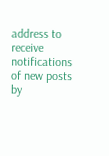address to receive notifications of new posts by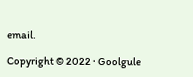email.

Copyright © 2022 · Goolgule